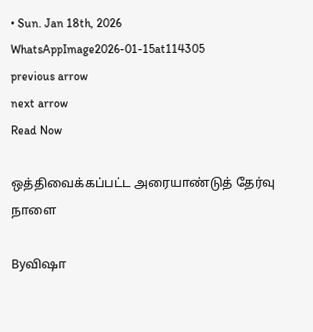• Sun. Jan 18th, 2026
WhatsAppImage2026-01-15at114305
previous arrow
next arrow
Read Now

ஒத்திவைக்கப்பட்ட அரையாண்டுத் தேர்வு நாளை

Byவிஷா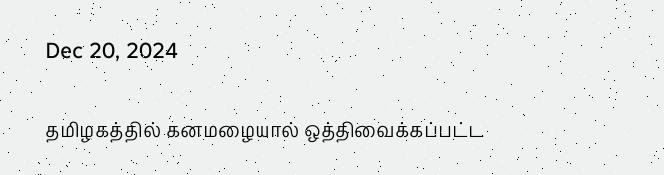Dec 20, 2024

தமிழகத்தில் கனமழையால் ஒத்திவைக்கப்பட்ட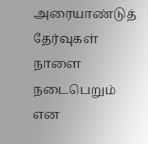அரையாண்டுத் தேர்வுகள் நாளை நடைபெறும் என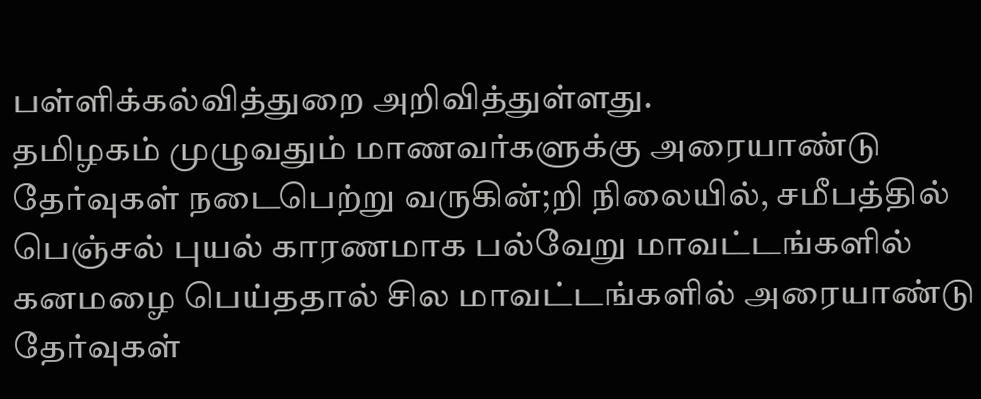பள்ளிக்கல்வித்துறை அறிவித்துள்ளது.
தமிழகம் முழுவதும் மாணவர்களுக்கு அரையாண்டு தேர்வுகள் நடைபெற்று வருகின்;றி நிலையில், சமீபத்தில் பெஞ்சல் புயல் காரணமாக பல்வேறு மாவட்டங்களில் கனமழை பெய்ததால் சில மாவட்டங்களில் அரையாண்டு தேர்வுகள்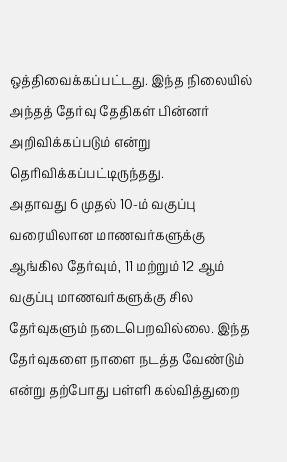ஒத்திவைக்கப்பட்டது. இந்த நிலையில் அந்தத் தேர்வு தேதிகள் பின்னர் அறிவிக்கப்படும் என்று தெரிவிக்கப்பட்டிருந்தது.
அதாவது 6 முதல் 10-ம் வகுப்பு வரையிலான மாணவர்களுக்கு ஆங்கில தேர்வும், 11 மற்றும் 12 ஆம் வகுப்பு மாணவர்களுக்கு சில தேர்வுகளும் நடைபெறவில்லை. இந்த தேர்வுகளை நாளை நடத்த வேண்டும் என்று தற்போது பள்ளி கல்வித்துறை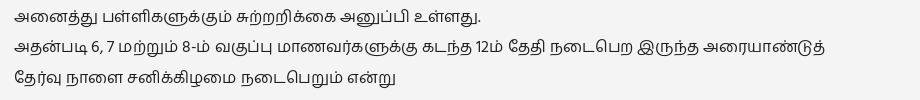அனைத்து பள்ளிகளுக்கும் சுற்றறிக்கை அனுப்பி உள்ளது.
அதன்படி 6, 7 மற்றும் 8-ம் வகுப்பு மாணவர்களுக்கு கடந்த 12ம் தேதி நடைபெற இருந்த அரையாண்டுத் தேர்வு நாளை சனிக்கிழமை நடைபெறும் என்று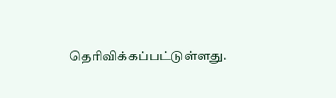தெரிவிக்கப்பட்டுள்ளது.